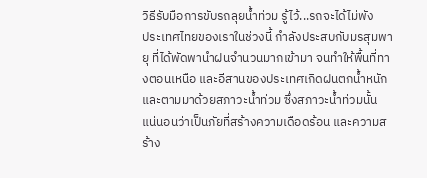วิธีรับมือการขับรถลุยน้ำท่วม รู้ไว้...รถจะได้ไม่พัง
ประเทศไทยของเราในช่วงนี้ กำลังประสบกับมรสุมพายุ ที่ได้พัดพานำฝนจำนวนมากเข้ามา จนทำให้พื้นที่ทางตอนเหนือ และอีสานของประเทศเกิดฝนตกน้ำหนัก และตามมาด้วยสภาวะน้ำท่วม ซึ่งสภาวะน้ำท่วมนั้น แน่นอนว่าเป็นภัยที่สร้างความเดือดร้อน และความสร้าง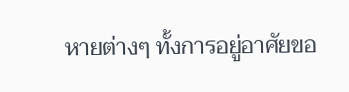หายต่างๆ ทั้งการอยู่อาศัยขอ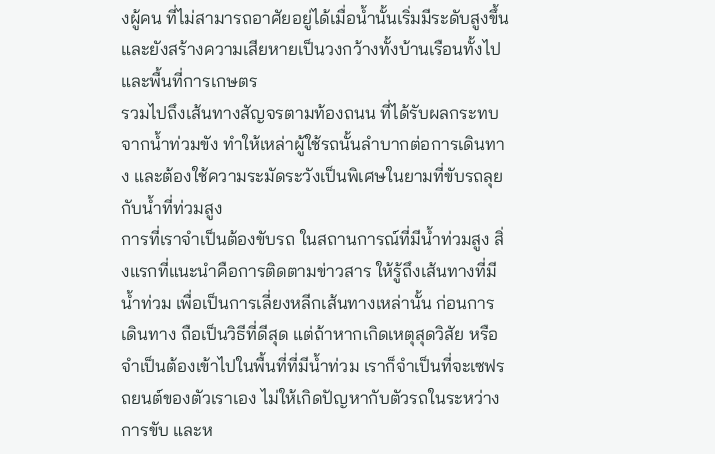งผู้คน ที่ไม่สามารถอาศัยอยู่ได้เมื่อน้ำนั้นเริ่มมีระดับสูงขึ้น และยังสร้างความเสียหายเป็นวงกว้างทั้งบ้านเรือนทั้งไป และพื้นที่การเกษตร
รวมไปถึงเส้นทางสัญจรตามท้องถนน ที่ได้รับผลกระทบจากน้ำท่วมขัง ทำให้เหล่าผู้ใช้รถนั้นลำบากต่อการเดินทาง และต้องใช้ความระมัดระวังเป็นพิเศษในยามที่ขับรถลุยกับน้ำที่ท่วมสูง
การที่เราจำเป็นต้องขับรถ ในสถานการณ์ที่มีน้ำท่วมสูง สิ่งแรกที่แนะนำคือการติดตามข่าวสาร ให้รู้ถึงเส้นทางที่มีน้ำท่วม เพื่อเป็นการเลี่ยงหลีกเส้นทางเหล่านั้น ก่อนการเดินทาง ถือเป็นวิธีที่ดีสุด แต่ถ้าหากเกิดเหตุสุดวิสัย หรือจำเป็นต้องเข้าไปในพื้นที่ที่มีน้ำท่วม เราก็จำเป็นที่จะเซฟรถยนต์ของตัวเราเอง ไม่ให้เกิดปัญหากับตัวรถในระหว่างการขับ และห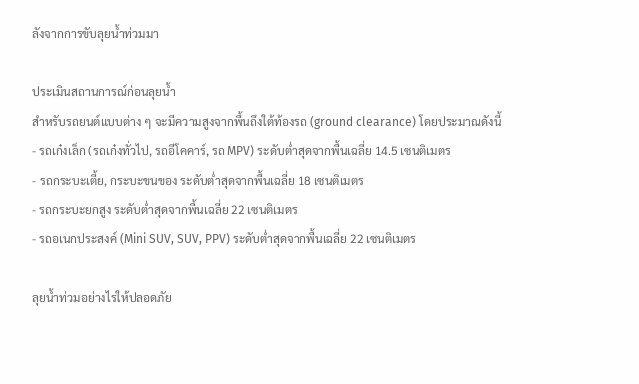ลังจากการขับลุยน้ำท่วมมา

ประเมินสถานการณ์ก่อนลุยน้ำ
สำหรับรถยนต์แบบต่าง ๆ จะมีความสูงจากพื้นถึงใต้ท้องรถ (ground clearance) โดยประมาณดังนี้
- รถเก๋งเล็ก (รถเก๋งทั่วไป, รถอีโคคาร์, รถ MPV) ระดับต่ำสุดจากพื้นเฉลี่ย 14.5 เซนติเมตร
- รถกระบะเตี้ย, กระบะขนของ ระดับต่ำสุดจากพื้นเฉลี่ย 18 เซนติเมตร
- รถกระบะยกสูง ระดับต่ำสุดจากพื้นเฉลี่ย 22 เซนติเมตร
- รถอเนกประสงค์ (Mini SUV, SUV, PPV) ระดับต่ำสุดจากพื้นเฉลี่ย 22 เซนติเมตร

ลุยน้ำท่วมอย่างไรให้ปลอดภัย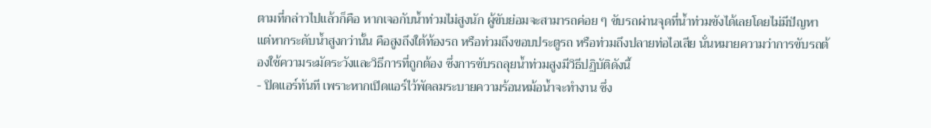ตามที่กล่าวไปแล้วก็คือ หากเจอกับน้ำท่วมไม่สูงนัก ผู้ขับย่อมจะสามารถค่อย ๆ ขับรถผ่านจุดที่น้ำท่วมขังได้เลยโดยไม่มีปัญหา แต่หากระดับน้ำสูงกว่านั้น คือสูงถึงใต้ท้องรถ หรือท่วมถึงขอบประตูรถ หรือท่วมถึงปลายท่อไอเสีย นั่นหมายความว่าการขับรถต้องใช้ความระมัดระวังและวิธีการที่ถูกต้อง ซึ่งการขับรถลุยน้ำท่วมสูงมีวิธีปฏิบัติดังนี้
- ปิดแอร์ทันที เพราะหากเปิดแอร์ไว้พัดลมระบายความร้อนหม้อน้ำจะทำงาน ซึ่ง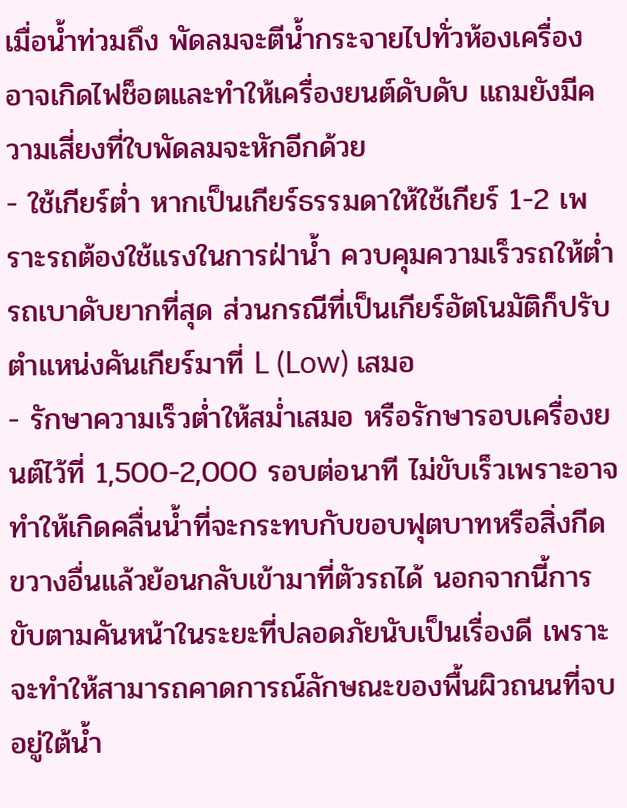เมื่อน้ำท่วมถึง พัดลมจะตีน้ำกระจายไปทั่วห้องเครื่อง อาจเกิดไฟช็อตและทำให้เครื่องยนต์ดับดับ แถมยังมีความเสี่ยงที่ใบพัดลมจะหักอีกด้วย
- ใช้เกียร์ต่ำ หากเป็นเกียร์ธรรมดาให้ใช้เกียร์ 1-2 เพราะรถต้องใช้แรงในการฝ่าน้ำ ควบคุมความเร็วรถให้ต่ำ รถเบาดับยากที่สุด ส่วนกรณีที่เป็นเกียร์อัตโนมัติก็ปรับตำแหน่งคันเกียร์มาที่ L (Low) เสมอ
- รักษาความเร็วต่ำให้สม่ำเสมอ หรือรักษารอบเครื่องยนต์ไว้ที่ 1,500-2,000 รอบต่อนาที ไม่ขับเร็วเพราะอาจทำให้เกิดคลื่นน้ำที่จะกระทบกับขอบฟุตบาทหรือสิ่งกีดขวางอื่นแล้วย้อนกลับเข้ามาที่ตัวรถได้ นอกจากนี้การขับตามคันหน้าในระยะที่ปลอดภัยนับเป็นเรื่องดี เพราะจะทำให้สามารถคาดการณ์ลักษณะของพื้นผิวถนนที่จบอยู่ใต้น้ำ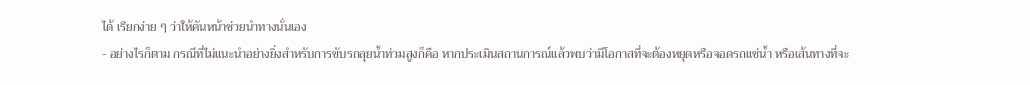ได้ เรียกง่าย ๆ ว่าให้คันหน้าช่วยนำทางนั่นเอง
- อย่างไรก็ตาม กรณีที่ไม่แนะนำอย่างยิ่งสำหรับการขับรถลุยน้ำท่วมสูงก็คือ หากประเมินสถานการณ์แล้วพบว่ามีโอกาสที่จะต้องหยุดหรือจอดรถแช่น้ำ หรือเส้นทางที่จะ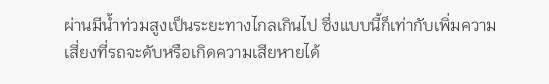ผ่านมีน้ำท่วมสูงเป็นระยะทางไกลเกินไป ซึ่งแบบนี้ก็เท่ากับเพิ่มความเสี่ยงที่รถจะดับหรือเกิดความเสียหายได้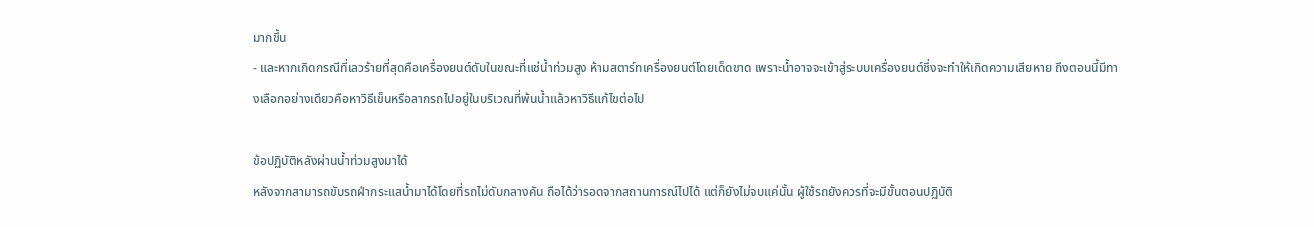มากขึ้น
- และหากเกิดกรณีที่เลวร้ายที่สุดคือเครื่องยนต์ดับในขณะที่แช่น้ำท่วมสูง ห้ามสตาร์ทเครื่องยนต์โดยเด็ดขาด เพราะน้ำอาจจะเข้าสู่ระบบเครื่องยนต์ซึ่งจะทำให้เกิดความเสียหาย ถึงตอนนี้มีทางเลือกอย่างเดียวคือหาวิธีเข็นหรือลากรถไปอยู่ในบริเวณที่พ้นน้ำแล้วหาวิธีแก้ไขต่อไป

ข้อปฏิบัติหลังผ่านน้ำท่วมสูงมาได้
หลังจากสามารถขับรถฝ่ากระแสน้ำมาได้โดยที่รถไม่ดับกลางคัน ถือได้ว่ารอดจากสถานการณ์ไปได้ แต่ก็ยังไม่จบแค่นั้น ผู้ใช้รถยังควรที่จะมีขั้นตอนปฏิบัติ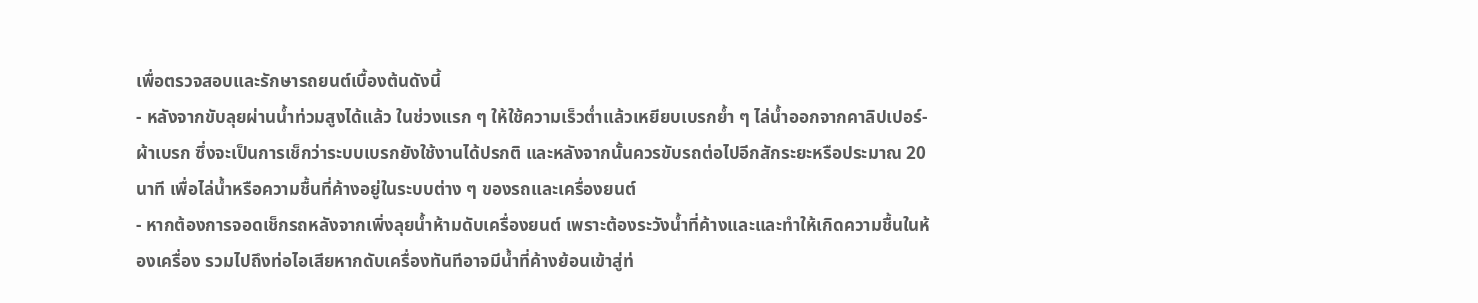เพื่อตรวจสอบและรักษารถยนต์เบื้องต้นดังนี้
- หลังจากขับลุยผ่านน้ำท่วมสูงได้แล้ว ในช่วงแรก ๆ ให้ใช้ความเร็วต่ำแล้วเหยียบเบรกย้ำ ๆ ไล่น้ำออกจากคาลิปเปอร์-ผ้าเบรก ซึ่งจะเป็นการเช็กว่าระบบเบรกยังใช้งานได้ปรกติ และหลังจากนั้นควรขับรถต่อไปอีกสักระยะหรือประมาณ 20 นาที เพื่อไล่น้ำหรือความชื้นที่ค้างอยู่ในระบบต่าง ๆ ของรถและเครื่องยนต์
- หากต้องการจอดเช็กรถหลังจากเพิ่งลุยน้ำห้ามดับเครื่องยนต์ เพราะต้องระวังน้ำที่ค้างและและทำให้เกิดความชื้นในห้องเครื่อง รวมไปถึงท่อไอเสียหากดับเครื่องทันทีอาจมีน้ำที่ค้างย้อนเข้าสู่ท่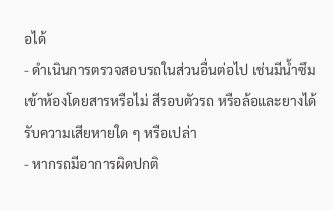อได้
- ดำเนินการตรวจสอบรถในส่วนอื่นต่อไป เช่นมีน้ำซึมเข้าห้องโดยสารหรือไม่ สีรอบตัวรถ หรือล้อและยางได้รับความเสียหายใด ๆ หรือเปล่า
- หากรถมีอาการผิดปกติ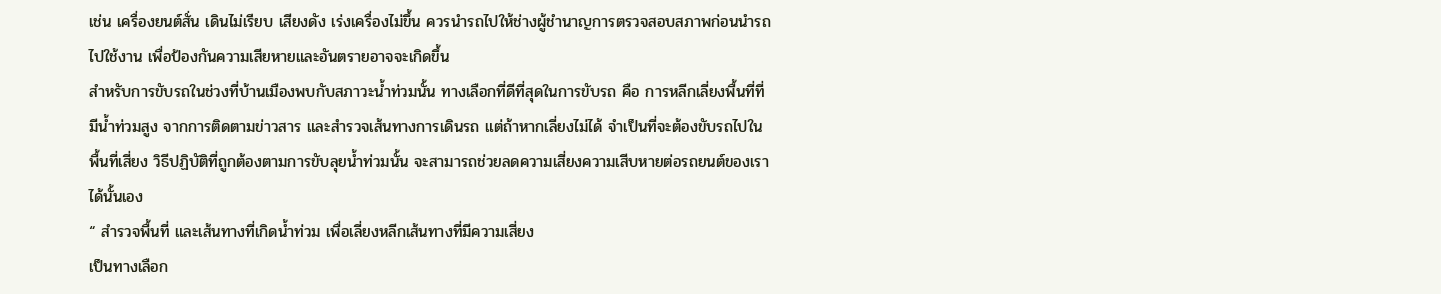เช่น เครื่องยนต์สั่น เดินไม่เรียบ เสียงดัง เร่งเครื่องไม่ขึ้น ควรนำรถไปให้ช่างผู้ชำนาญการตรวจสอบสภาพก่อนนำรถไปใช้งาน เพื่อป้องกันความเสียหายและอันตรายอาจจะเกิดขึ้น
สำหรับการขับรถในช่วงที่บ้านเมืองพบกับสภาวะน้ำท่วมนั้น ทางเลือกที่ดีที่สุดในการขับรถ คือ การหลีกเลี่ยงพื้นที่ที่มีน้ำท่วมสูง จากการติดตามข่าวสาร และสำรวจเส้นทางการเดินรถ แต่ถ้าหากเลี่ยงไม่ได้ จำเป็นที่จะต้องขับรถไปในพื้นที่เสี่ยง วิธีปฏิบัติที่ถูกต้องตามการขับลุยน้ำท่วมนั้น จะสามารถช่วยลดความเสี่ยงความเสีบหายต่อรถยนต์ของเราได้นั้นเอง
“ สำรวจพื้นที่ และเส้นทางที่เกิดน้ำท่วม เพื่อเลี่ยงหลีกเส้นทางที่มีความเสี่ยง
เป็นทางเลือก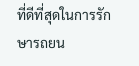ที่ดีที่สุดในการรักษารถยน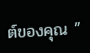ต์ของคุณ ”